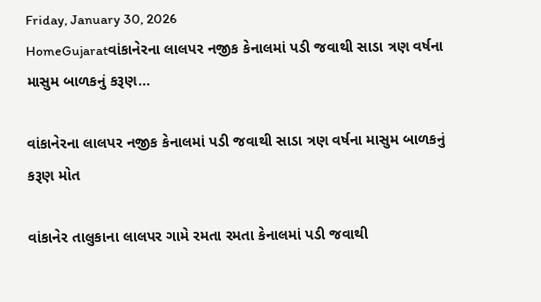Friday, January 30, 2026
HomeGujaratવાંકાનેરના લાલપર નજીક કેનાલમાં પડી જવાથી સાડા ત્રણ વર્ષના માસુમ બાળકનું કરૂણ...

વાંકાનેરના લાલપર નજીક કેનાલમાં પડી જવાથી સાડા ત્રણ વર્ષના માસુમ બાળકનું કરૂણ મોત

વાંકાનેર તાલુકાના લાલપર ગામે રમતા રમતા કેનાલમાં પડી જવાથી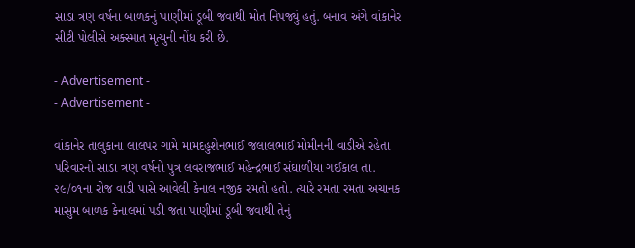સાડા ત્રણ વર્ષના બાળકનું પાણીમાં ડૂબી જવાથી મોત નિપજ્યું હતું. બનાવ અંગે વાંકાનેર સીટી પોલીસે અક્સ્માત મૃત્યુની નોંધ કરી છે.

- Advertisement -
- Advertisement -

વાંકાનેર તાલુકાના લાલપર ગામે મામદહુશેનભાઈ જલાલભાઈ મોમીનની વાડીએ રહેતા પરિવારનો સાડા ત્રણ વર્ષનો પુત્ર લવરાજભાઈ મહેન્દ્રભાઈ સંઘાળીયા ગઈકાલ તા. ૨૯/૦૧ના રોજ વાડી પાસે આવેલી કેનાલ નજીક રમતો હતો. ત્યારે રમતા રમતા અચાનક માસુમ બાળક કેનાલમાં પડી જતા પાણીમાં ડૂબી જવાથી તેનું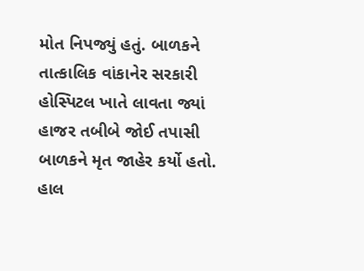મોત નિપજ્યું હતું. બાળકને તાત્કાલિક વાંકાનેર સરકારી હોસ્પિટલ ખાતે લાવતા જ્યાં હાજર તબીબે જોઈ તપાસી બાળકને મૃત જાહેર કર્યો હતો. હાલ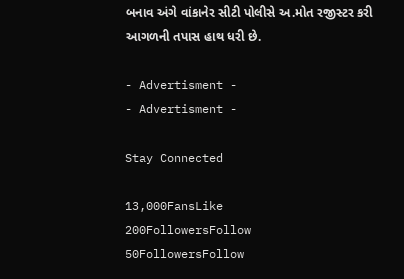બનાવ અંગે વાંકાનેર સીટી પોલીસે અ.મોત રજીસ્ટર કરી આગળની તપાસ હાથ ધરી છે.

- Advertisment -
- Advertisment -

Stay Connected

13,000FansLike
200FollowersFollow
50FollowersFollow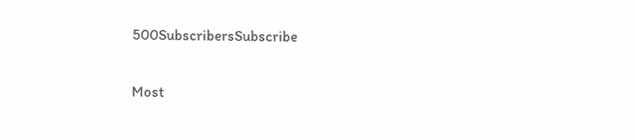500SubscribersSubscribe

Most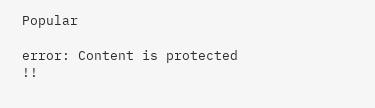Popular

error: Content is protected !!